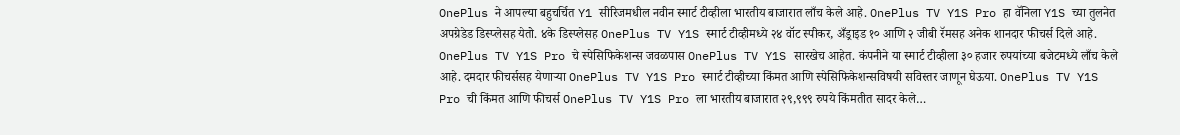OnePlus ने आपल्या बहुचर्चित Y1 सीरिजमधील नवीन स्मार्ट टीव्हीला भारतीय बाजारात लाँच केले आहे. OnePlus TV Y1S Pro हा वॅनिला Y1S च्या तुलनेत अपग्रेडेड डिस्प्लेसह येतो. ४के डिस्प्लेसह OnePlus TV Y1S स्मार्ट टीव्हीमध्ये २४ वॉट स्पीकर, अँड्राइड १० आणि २ जीबी रॅमसह अनेक शानदार फीचर्स दिले आहे. OnePlus TV Y1S Pro चे स्पेसिफिकेशन्स जवळपास OnePlus TV Y1S सारखेच आहेत. कंपनीने या स्मार्ट टीव्हीला ३० हजार रुपयांच्या बजेटमध्ये लाँच केले आहे. दमदार फीचर्ससह येणाऱ्या OnePlus TV Y1S Pro स्मार्ट टीव्हीच्या किंमत आणि स्पेसिफिकेशन्सविषयी सविस्तर जाणून घेऊया. OnePlus TV Y1S Pro ची किंमत आणि फीचर्स OnePlus TV Y1S Pro ला भारतीय बाजारात २९,९९९ रुपये किंमतीत सादर केले…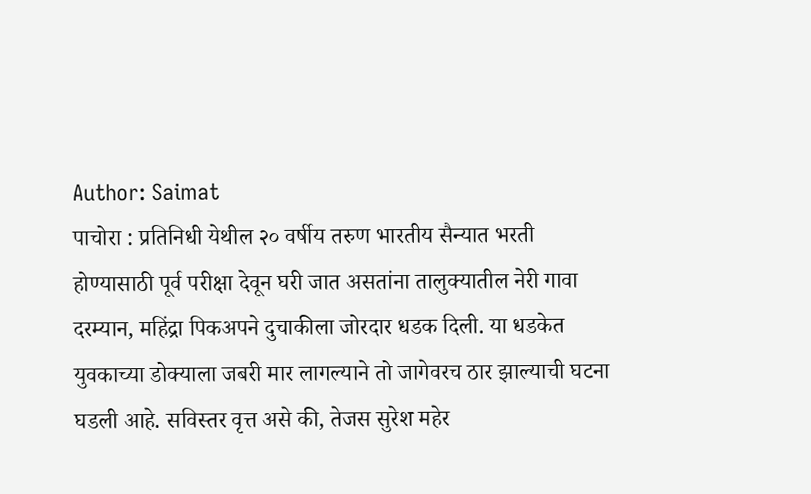Author: Saimat
पाचोरा : प्रतिनिधी येथील २० वर्षीय तरुण भारतीय सैन्यात भरती होण्यासाठी पूर्व परीक्षा देवून घरी जात असतांना तालुक्यातील नेरी गावा दरम्यान, महिंद्रा पिकअपने दुचाकीला जोरदार धडक दिली. या धडकेत युवकाच्या डोक्याला जबरी मार लागल्याने तो जागेवरच ठार झाल्याची घटना घडली आहे. सविस्तर वृत्त असे की, तेजस सुरेश महेर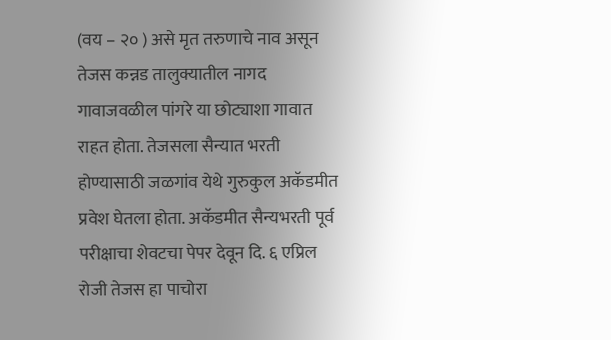(वय – २० ) असे मृत तरुणाचे नाव असून तेजस कन्नड तालुक्यातील नागद गावाजवळील पांगरे या छोट्याशा गावात राहत होता. तेजसला सैन्यात भरती होण्यासाठी जळगांव येथे गुरुकुल अकॅडमीत प्रवेश घेतला होता. अकॅडमीत सैन्यभरती पूर्व परीक्षाचा शेवटचा पेपर देवून दि. ६ एप्रिल रोजी तेजस हा पाचोरा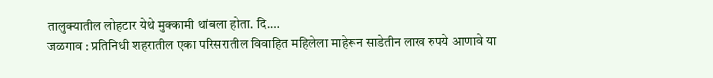तालुक्यातील लोहटार येथे मुक्कामी थांबला होता. दि.…
जळगाव : प्रतिनिधी शहरातील एका परिसरातील विवाहित महिलेला माहेरून साडेतीन लाख रुपये आणावे या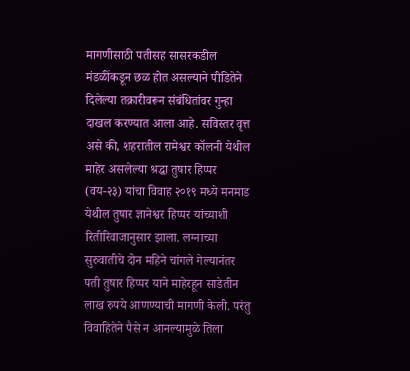मागणीसाठी पतीसह सासरकडील मंडळींकडून छळ होत असल्याने पीडितेने दिलेल्या तक्रारीवरून संबंधितांवर गुन्हा दाखल करण्यात आला आहे. सविस्तर वृत्त असे की, शहरातील रामेश्वर कॉलनी येथील माहेर असलेल्या श्रद्धा तुषार हिप्पर (वय-२३) यांचा विवाह २०१९ मध्ये मनमाड येथील तुषार ज्ञानेश्वर हिप्पर यांच्याशी रितीरिवाजानुसार झाला. लग्नाच्या सुरुवातीचे दोन महिने चांगले गेल्यानंतर पती तुषार हिप्पर याने माहेरहून साडेतीन लाख रुपये आणण्याची मागणी केली. परंतु विवाहितेने पैसे न आनल्यामुळे तिला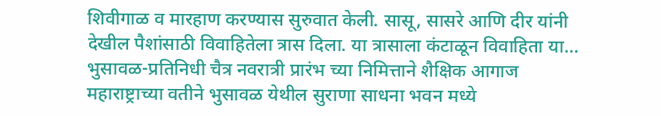शिवीगाळ व मारहाण करण्यास सुरुवात केली. सासू, सासरे आणि दीर यांनी देखील पैशांसाठी विवाहितेला त्रास दिला. या त्रासाला कंटाळून विवाहिता या…
भुसावळ-प्रतिनिधी चैत्र नवरात्री प्रारंभ च्या निमित्ताने शैक्षिक आगाज महाराष्ट्राच्या वतीने भुसावळ येथील सुराणा साधना भवन मध्ये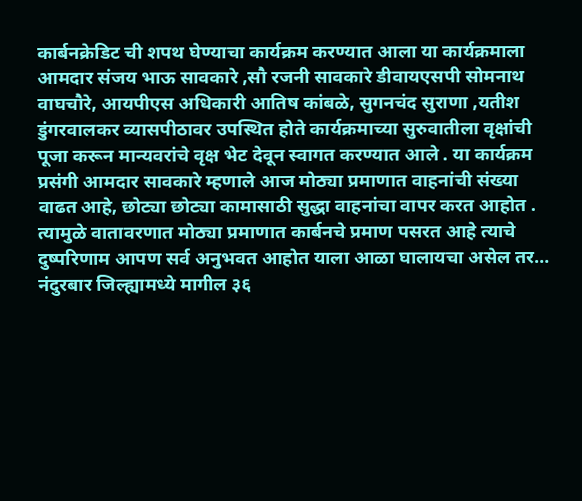कार्बनक्रेडिट ची शपथ घेण्याचा कार्यक्रम करण्यात आला या कार्यक्रमाला आमदार संजय भाऊ सावकारे ,सौ रजनी सावकारे डीवायएसपी सोमनाथ वाघचौरे, आयपीएस अधिकारी आतिष कांबळे, सुगनचंद सुराणा ,यतीश डुंगरवालकर व्यासपीठावर उपस्थित होते कार्यक्रमाच्या सुरुवातीला वृक्षांची पूजा करून मान्यवरांचे वृक्ष भेट देवून स्वागत करण्यात आले . या कार्यक्रम प्रसंगी आमदार सावकारे म्हणाले आज मोठ्या प्रमाणात वाहनांची संख्या वाढत आहे, छोट्या छोट्या कामासाठी सुद्धा वाहनांचा वापर करत आहोत . त्यामुळे वातावरणात मोठ्या प्रमाणात कार्बनचे प्रमाण पसरत आहे त्याचे दुष्परिणाम आपण सर्व अनुभवत आहोत याला आळा घालायचा असेल तर…
नंदुरबार जिल्ह्यामध्ये मागील ३६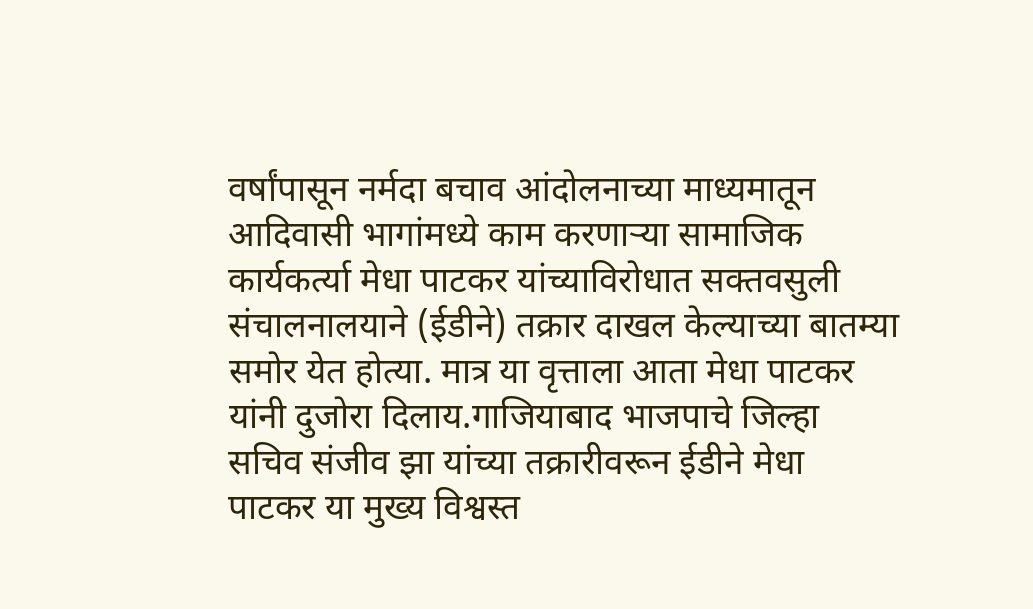वर्षांपासून नर्मदा बचाव आंदोलनाच्या माध्यमातून आदिवासी भागांमध्ये काम करणाऱ्या सामाजिक कार्यकर्त्या मेधा पाटकर यांच्याविरोधात सक्तवसुली संचालनालयाने (ईडीने) तक्रार दाखल केल्याच्या बातम्या समोर येत होत्या. मात्र या वृत्ताला आता मेधा पाटकर यांनी दुजोरा दिलाय.गाजियाबाद भाजपाचे जिल्हा सचिव संजीव झा यांच्या तक्रारीवरून ईडीने मेधा पाटकर या मुख्य विश्वस्त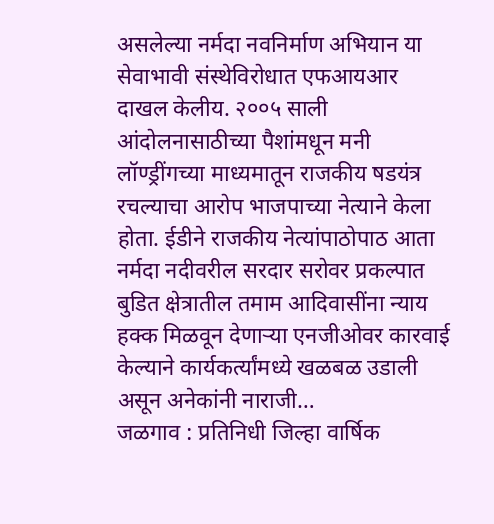असलेल्या नर्मदा नवनिर्माण अभियान या सेवाभावी संस्थेविरोधात एफआयआर दाखल केलीय. २००५ साली आंदोलनासाठीच्या पैशांमधून मनी लॉण्ड्रींगच्या माध्यमातून राजकीय षडयंत्र रचल्याचा आरोप भाजपाच्या नेत्याने केला होता. ईडीने राजकीय नेत्यांपाठोपाठ आता नर्मदा नदीवरील सरदार सरोवर प्रकल्पात बुडित क्षेत्रातील तमाम आदिवासींना न्याय हक्क मिळवून देणाऱ्या एनजीओवर कारवाई केल्याने कार्यकर्त्यांमध्ये खळबळ उडाली असून अनेकांनी नाराजी…
जळगाव : प्रतिनिधी जिल्हा वार्षिक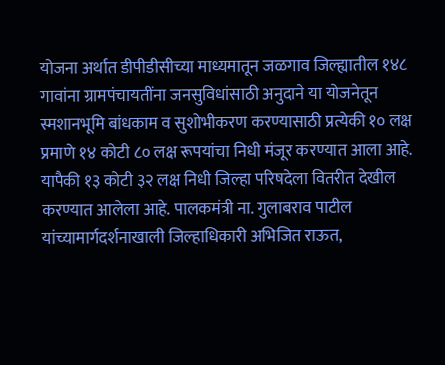योजना अर्थात डीपीडीसीच्या माध्यमातून जळगाव जिल्ह्यातील १४८ गावांना ग्रामपंचायतींना जनसुविधांसाठी अनुदाने या योजनेतून स्मशानभूमि बांधकाम व सुशोभीकरण करण्यासाठी प्रत्येकी १० लक्ष प्रमाणे १४ कोटी ८० लक्ष रूपयांचा निधी मंजूर करण्यात आला आहे. यापैकी १३ कोटी ३२ लक्ष निधी जिल्हा परिषदेला वितरीत देखील करण्यात आलेला आहे. पालकमंत्री ना. गुलाबराव पाटील यांच्यामार्गदर्शनाखाली जिल्हाधिकारी अभिजित राऊत,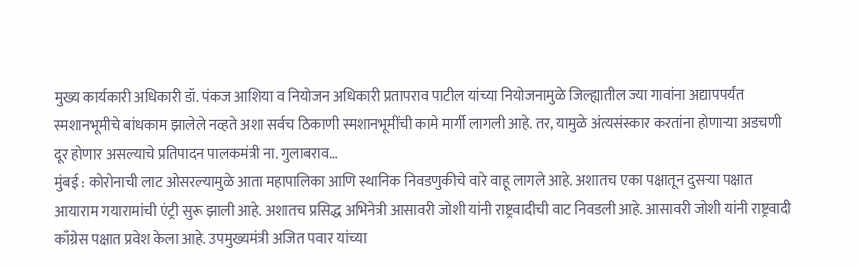मुख्य कार्यकारी अधिकारी डॉ. पंकज आशिया व नियोजन अधिकारी प्रतापराव पाटील यांच्या नियोजनामुळे जिल्ह्यातील ज्या गावांना अद्यापपर्यंत स्मशानभूमीचे बांधकाम झालेले नव्हते अशा सर्वच ठिकाणी स्मशानभूमींची कामे मार्गी लागली आहे. तर, यामुळे अंत्यसंस्कार करतांना होणाऱ्या अडचणी दूर होणार असल्याचे प्रतिपादन पालकमंत्री ना. गुलाबराव…
मुंबई : कोरोनाची लाट ओसरल्यामुळे आता महापालिका आणि स्थानिक निवडणुकीचे वारे वाहू लागले आहे. अशातच एका पक्षातून दुसऱ्या पक्षात आयाराम गयारामांची एंट्री सुरू झाली आहे. अशातच प्रसिद्ध अभिनेत्री आसावरी जोशी यांनी राष्ट्रवादीची वाट निवडली आहे. आसावरी जोशी यांनी राष्ट्रवादी काँग्रेस पक्षात प्रवेश केला आहे. उपमुख्यमंत्री अजित पवार यांच्या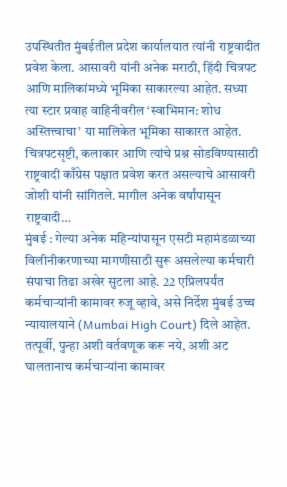उपस्थितीत मुंबईतील प्रदेश कार्यालयात त्यांनी राष्ट्रवादीत प्रवेश केला. आसावरी यांनी अनेक मराठी, हिंदी चित्रपट आणि मालिकांमध्ये भूमिका साकारल्या आहेत. सध्या त्या स्टार प्रवाह वाहिनीवरील ‘स्वाभिमान: शोध अस्तित्त्वाचा’ या मालिकेत भूमिका साकारत आहेत. चित्रपटसृष्टी, कलाकार आणि त्यांचे प्रश्न सोडविण्यासाठी राष्ट्रवादी काँग्रेस पक्षात प्रवेश करत असल्याचे आसावरी जोशी यांनी सांगितले. मागील अनेक वर्षांपासून राष्ट्रवादी…
मुंबई : गेल्या अनेक महिन्यांपासून एसटी महामंडळाच्या विलीनीकरणाच्या मागणीसाठी सुरू असलेल्या कर्मचारी संपाचा तिढा अखेर सुटला आहे. 22 एप्रिलपर्यंत कर्मचाऱ्यांनी कामावर रुजू व्हावे, असे निर्देश मुंबई उच्च न्यायालयाने (Mumbai High Court) दिले आहेत. तत्पूर्वी, पुन्हा अशी वर्तवणूक करू नये, अशी अट घालतानाच कर्मचाऱ्यांना कामावर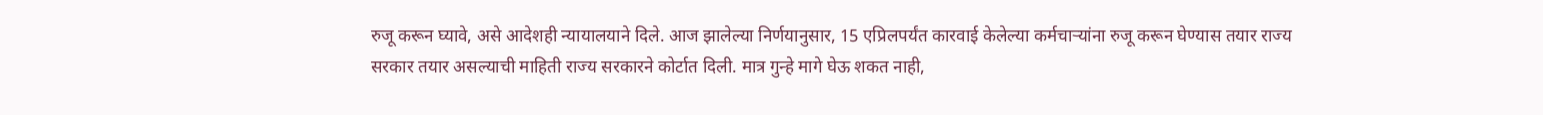रुजू करून घ्यावे, असे आदेशही न्यायालयाने दिले. आज झालेल्या निर्णयानुसार, 15 एप्रिलपर्यंत कारवाई केलेल्या कर्मचाऱ्यांना रुजू करून घेण्यास तयार राज्य सरकार तयार असल्याची माहिती राज्य सरकारने कोर्टात दिली. मात्र गुन्हे मागे घेऊ शकत नाही,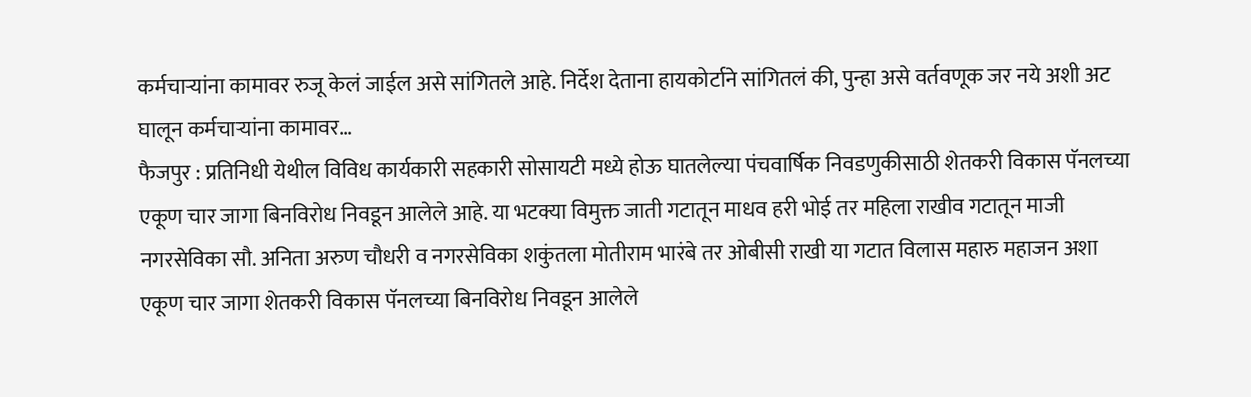कर्मचाऱ्यांना कामावर रुजू केलं जाईल असे सांगितले आहे. निर्देश देताना हायकोर्टाने सांगितलं की, पुन्हा असे वर्तवणूक जर नये अशी अट घालून कर्मचाऱ्यांना कामावर…
फैजपुर : प्रतिनिधी येथील विविध कार्यकारी सहकारी सोसायटी मध्ये होऊ घातलेल्या पंचवार्षिक निवडणुकीसाठी शेतकरी विकास पॅनलच्या एकूण चार जागा बिनविरोध निवडून आलेले आहे. या भटक्या विमुक्त जाती गटातून माधव हरी भोई तर महिला राखीव गटातून माजी नगरसेविका सौ. अनिता अरुण चौधरी व नगरसेविका शकुंतला मोतीराम भारंबे तर ओबीसी राखी या गटात विलास महारु महाजन अशा एकूण चार जागा शेतकरी विकास पॅनलच्या बिनविरोध निवडून आलेले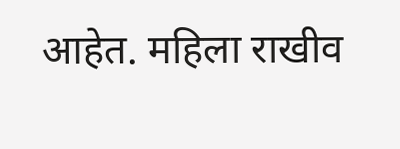आहेत. महिला राखीव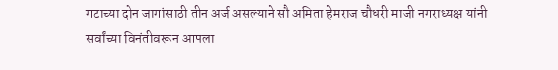गटाच्या दोन जागांसाठी तीन अर्ज असल्याने सौ अमिता हेमराज चौधरी माजी नगराध्यक्ष यांनी सर्वांच्या विनंतीवरून आपला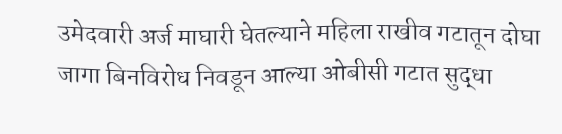उमेदवारी अर्ज माघारी घेतल्याने महिला राखीव गटातून दोघा जागा बिनविरोध निवडून आल्या ओबीसी गटात सुद्धा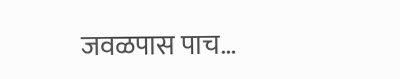जवळपास पाच…